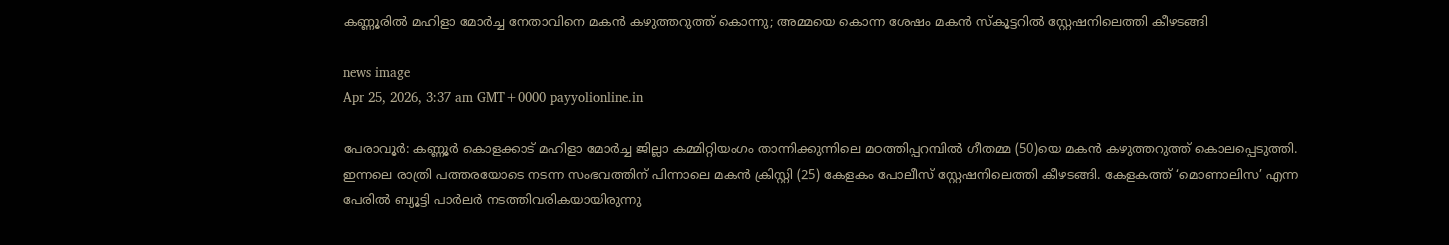കണ്ണൂരിൽ മഹിളാ മോർച്ച നേതാവിനെ മകൻ കഴുത്തറുത്ത് കൊന്നു; അമ്മയെ കൊന്ന ശേഷം മകൻ സ്കൂട്ടറിൽ സ്റ്റേഷനിലെത്തി കീഴടങ്ങി

news image
Apr 25, 2026, 3:37 am GMT+0000 payyolionline.in

പേരാവൂർ: കണ്ണൂർ കൊളക്കാട് മഹിളാ മോർച്ച ജില്ലാ കമ്മിറ്റിയംഗം താന്നിക്കുന്നിലെ മഠത്തിപ്പറമ്പിൽ ഗീതമ്മ (50)യെ മകൻ കഴുത്തറുത്ത് കൊലപ്പെടുത്തി. ഇന്നലെ രാത്രി പത്തരയോടെ നടന്ന സംഭവത്തിന് പിന്നാലെ മകൻ ക്രിസ്റ്റി (25) കേളകം പോലീസ് സ്റ്റേഷനിലെത്തി കീഴടങ്ങി. കേളകത്ത് ‘മൊണാലിസ’ എന്ന പേരിൽ ബ്യൂട്ടി പാർലർ നടത്തിവരികയായിരുന്നു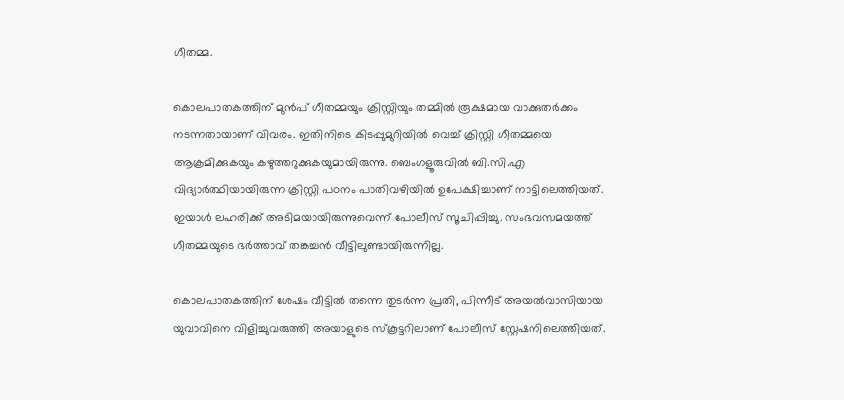ഗീതമ്മ.

കൊലപാതകത്തിന് മുൻപ് ഗീതമ്മയും ക്രിസ്റ്റിയും തമ്മിൽ രൂക്ഷമായ വാക്കുതർക്കം നടന്നതായാണ് വിവരം. ഇതിനിടെ കിടപ്പുമുറിയിൽ വെച്ച് ക്രിസ്റ്റി ഗീതമ്മയെ ആക്രമിക്കുകയും കഴുത്തറുക്കുകയുമായിരുന്നു. ബെംഗളൂരുവിൽ ബി.സി.എ വിദ്യാർത്ഥിയായിരുന്ന ക്രിസ്റ്റി പഠനം പാതിവഴിയിൽ ഉപേക്ഷിച്ചാണ് നാട്ടിലെത്തിയത്. ഇയാൾ ലഹരിക്ക് അടിമയായിരുന്നുവെന്ന് പോലീസ് സൂചിപ്പിച്ചു. സംഭവസമയത്ത് ഗീതമ്മയുടെ ഭർത്താവ് തങ്കച്ചൻ വീട്ടിലുണ്ടായിരുന്നില്ല.

കൊലപാതകത്തിന് ശേഷം വീട്ടിൽ തന്നെ തുടർന്ന പ്രതി, പിന്നീട് അയൽവാസിയായ യുവാവിനെ വിളിച്ചുവരുത്തി അയാളുടെ സ്കൂട്ടറിലാണ് പോലീസ് സ്റ്റേഷനിലെത്തിയത്.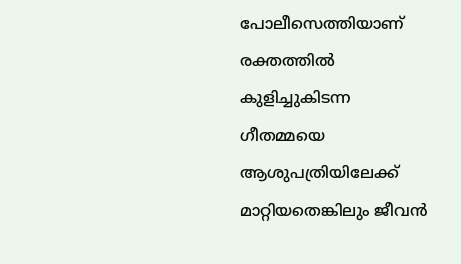പോലീസെത്തിയാണ് രക്തത്തിൽ കുളിച്ചുകിടന്ന ഗീതമ്മയെ ആശുപത്രിയിലേക്ക് മാറ്റിയതെങ്കിലും ജീവൻ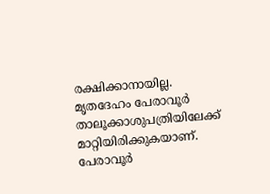രക്ഷിക്കാനായില്ല. മൃതദേഹം പേരാവൂർ താലൂക്കാശുപത്രിയിലേക്ക് മാറ്റിയിരിക്കുകയാണ്. പേരാവൂർ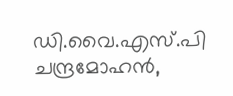ഡി.വൈ.എസ്.പി ചന്ദ്രമോഹൻ,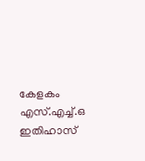കേളകം എസ്.എച്ച്.ഒ ഇതിഹാസ്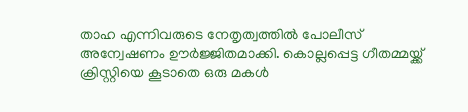താഹ എന്നിവരുടെ നേതൃത്വത്തിൽ പോലീസ് അന്വേഷണം ഊർജ്ജിതമാക്കി. കൊല്ലപ്പെട്ട ഗീതമ്മയ്ക്ക് ക്രിസ്റ്റിയെ കൂടാതെ ഒരു മകൾ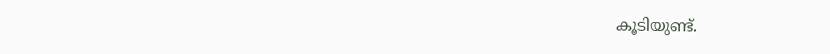കൂടിയുണ്ട്.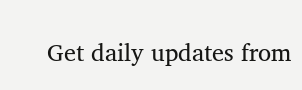Get daily updates from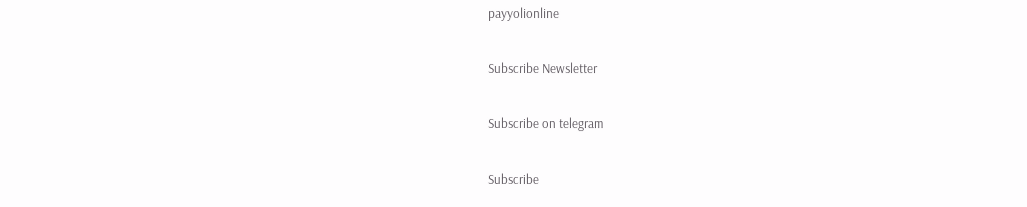payyolionline

Subscribe Newsletter

Subscribe on telegram

Subscribe